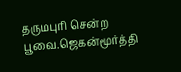தருமபுரி சென்ற பூவை.ஜெகன்மூர்த்தி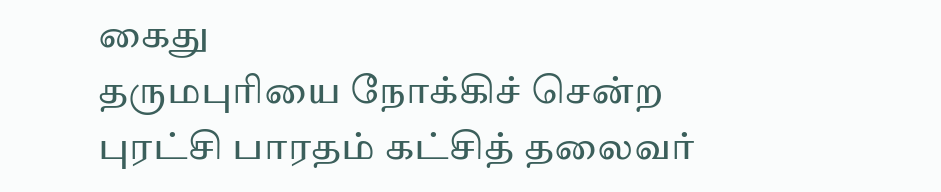கைது
தருமபுரியை நோக்கிச் சென்ற புரட்சி பாரதம் கட்சித் தலைவர்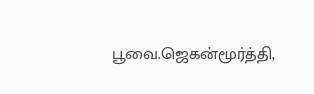பூவை.ஜெகன்மூர்த்தி,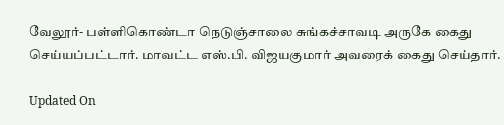வேலூர்- பள்ளிகொண்டா நெடுஞ்சாலை சுங்கச்சாவடி அருகே கைது செய்யப்பட்டார். மாவட்ட எஸ்.பி. விஜயகுமார் அவரைக் கைது செய்தார்.

Updated On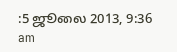:5 ஜூலை 2013, 9:36 am